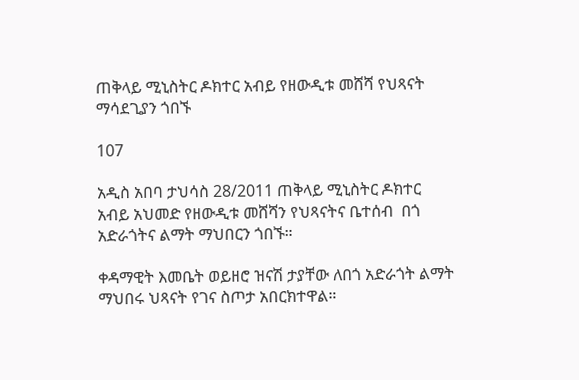ጠቅላይ ሚኒስትር ዶክተር አብይ የዘውዲቱ መሸሻ የህጻናት ማሳደጊያን ጎበኙ

107

አዲስ አበባ ታህሳስ 28/2011 ጠቅላይ ሚኒስትር ዶክተር አብይ አህመድ የዘውዲቱ መሸሻን የህጻናትና ቤተሰብ  በጎ አድራጎትና ልማት ማህበርን ጎበኙ።

ቀዳማዊት እመቤት ወይዘሮ ዝናሽ ታያቸው ለበጎ አድራጎት ልማት ማህበሩ ህጻናት የገና ስጦታ አበርክተዋል።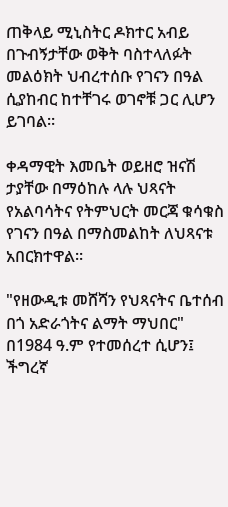ጠቅላይ ሚኒስትር ዶክተር አብይ በጉብኝታቸው ወቅት ባስተላለፉት መልዕክት ህብረተሰቡ የገናን በዓል ሲያከብር ከተቸገሩ ወገኖቹ ጋር ሊሆን ይገባል።

ቀዳማዊት እመቤት ወይዘሮ ዝናሽ ታያቸው በማዕከሉ ላሉ ህጻናት የአልባሳትና የትምህርት መርጃ ቁሳቁስ የገናን በዓል በማስመልከት ለህጻናቱ አበርክተዋል።

"የዘውዲቱ መሸሻን የህጻናትና ቤተሰብ  በጎ አድራጎትና ልማት ማህበር" በ1984 ዓ.ም የተመሰረተ ሲሆን፤ ችግረኛ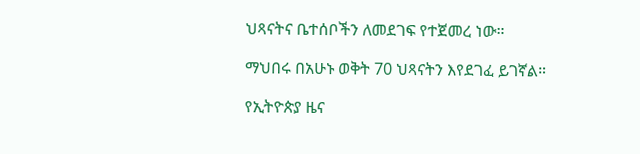ህጻናትና ቤተሰቦችን ለመደገፍ የተጀመረ ነው።

ማህበሩ በአሁኑ ወቅት 70 ህጻናትን እየደገፈ ይገኛል።

የኢትዮጵያ ዜና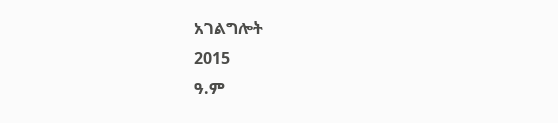አገልግሎት
2015
ዓ.ም